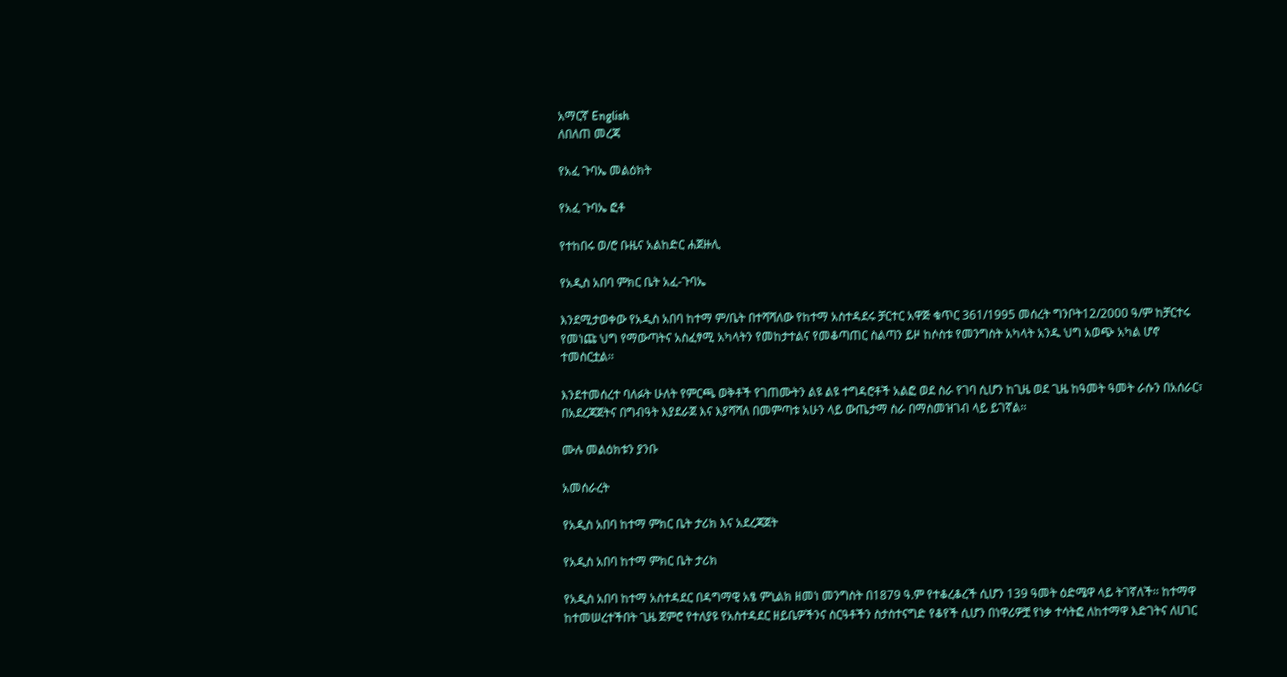አማርኛ English
ለበለጠ መረጃ

የአፈ ጉባኤ መልዕክት

የአፈ ጉባኤ ፎቶ

የተከበሩ ወ/ሮ ቡዜና አልከድር ሐጀዙሊ

የአዲስ አበባ ምክር ቤት አፈ-ጉባኤ

እንደሚታወቀው የአዲስ አበባ ከተማ ም/ቤት በተሻሻለው የከተማ አስተዳደሩ ቻርተር አዋጅ ቁጥር 361/1995 መሰረት ግንቦት12/2000 ዓ/ም ከቻርተሩ የመነጩ ህግ የማውጣትና አስፈፃሚ አካላትን የመከታተልና የመቆጣጠር ስልጣን ይዞ ከሶስቱ የመንግስት አካላት አንዱ ህግ አወጭ አካል ሆኖ ተመስርቷል፡፡

እንደተመሰረተ ባለፉት ሁለት የምርጫ ወቅቶች የገጠሙትን ልዩ ልዩ ተግዳሮቶች አልፎ ወደ ስራ የገባ ሲሆን ከጊዜ ወደ ጊዜ ከዓመት ዓመት ራሱን በአሰራር፣ በአደረጃጀትና በግብዓት እያደራጀ እና እያሻሻለ በመምጣቱ አሁን ላይ ውጤታማ ስራ በማስመዝገብ ላይ ይገኛል፡፡

ሙሉ መልዕክቱን ያንቡ

አመሰራረት

የአዲስ አበባ ከተማ ምክር ቤት ታሪክ እና አደረጃጀት

የአዲስ አበባ ከተማ ምክር ቤት ታሪክ

የአዲስ አበባ ከተማ አስተዳደር በዳግማዊ አፄ ምኒልክ ዘመነ መንግስት በ1879 ዓ.ም የተቆረቆረች ሲሆን 139 ዓመት ዕድሜዋ ላይ ትገኛለች፡፡ ከተማዋ ከተመሠረተችበት ጊዜ ጀምሮ የተለያዩ የአስተዳደር ዘይቤዎችንና ስርዓቶችን ስታስተናግድ የቆየች ሲሆን በነዋሪዎቿ የነቃ ተሳትፎ ለከተማዋ እድገትና ለሀገር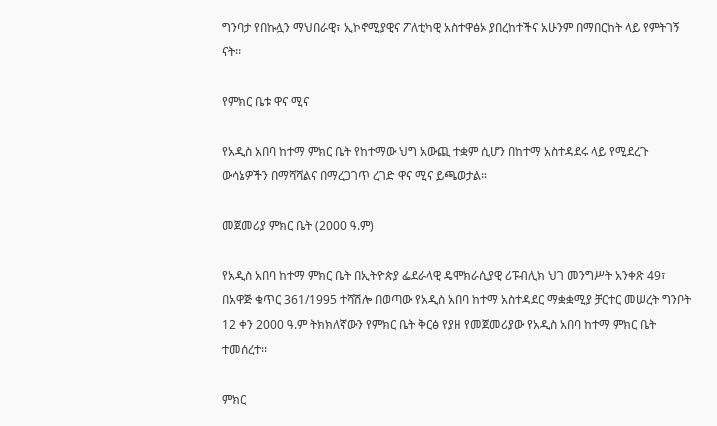ግንባታ የበኩሏን ማህበራዊ፣ ኢኮኖሚያዊና ፖለቲካዊ አስተዋፅኦ ያበረከተችና አሁንም በማበርከት ላይ የምትገኝ ናት፡፡

የምክር ቤቱ ዋና ሚና

የአዲስ አበባ ከተማ ምክር ቤት የከተማው ህግ አውጪ ተቋም ሲሆን በከተማ አስተዳደሩ ላይ የሚደረጉ ውሳኔዎችን በማሻሻልና በማረጋገጥ ረገድ ዋና ሚና ይጫወታል።

መጀመሪያ ምክር ቤት (2000 ዓ.ም)

የአዲስ አበባ ከተማ ምክር ቤት በኢትዮጵያ ፌደራላዊ ዴሞክራሲያዊ ሪፑብሊክ ህገ መንግሥት አንቀጽ 49፣ በአዋጅ ቁጥር 361/1995 ተሻሽሎ በወጣው የአዲስ አበባ ከተማ አስተዳደር ማቋቋሚያ ቻርተር መሠረት ግንቦት 12 ቀን 2000 ዓ.ም ትክክለኛውን የምክር ቤት ቅርፅ የያዘ የመጀመሪያው የአዲስ አበባ ከተማ ምክር ቤት ተመሰረተ፡፡

ምክር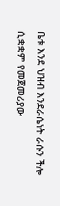ቤቱ እንደ ህዝብ እንደራሴነት ራሱን ችሎ ሲቋቋም የመጀመሪያው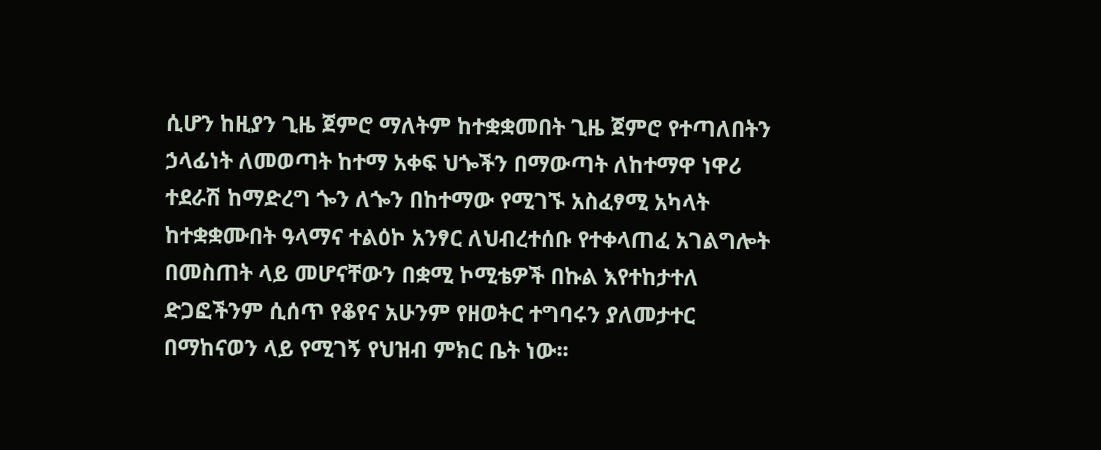ሲሆን ከዚያን ጊዜ ጀምሮ ማለትም ከተቋቋመበት ጊዜ ጀምሮ የተጣለበትን ኃላፊነት ለመወጣት ከተማ አቀፍ ህጐችን በማውጣት ለከተማዋ ነዋሪ ተደራሽ ከማድረግ ጐን ለጐን በከተማው የሚገኙ አስፈፃሚ አካላት ከተቋቋሙበት ዓላማና ተልዕኮ አንፃር ለህብረተሰቡ የተቀላጠፈ አገልግሎት በመስጠት ላይ መሆናቸውን በቋሚ ኮሚቴዎች በኩል እየተከታተለ ድጋፎችንም ሲሰጥ የቆየና አሁንም የዘወትር ተግባሩን ያለመታተር በማከናወን ላይ የሚገኝ የህዝብ ምክር ቤት ነው፡፡